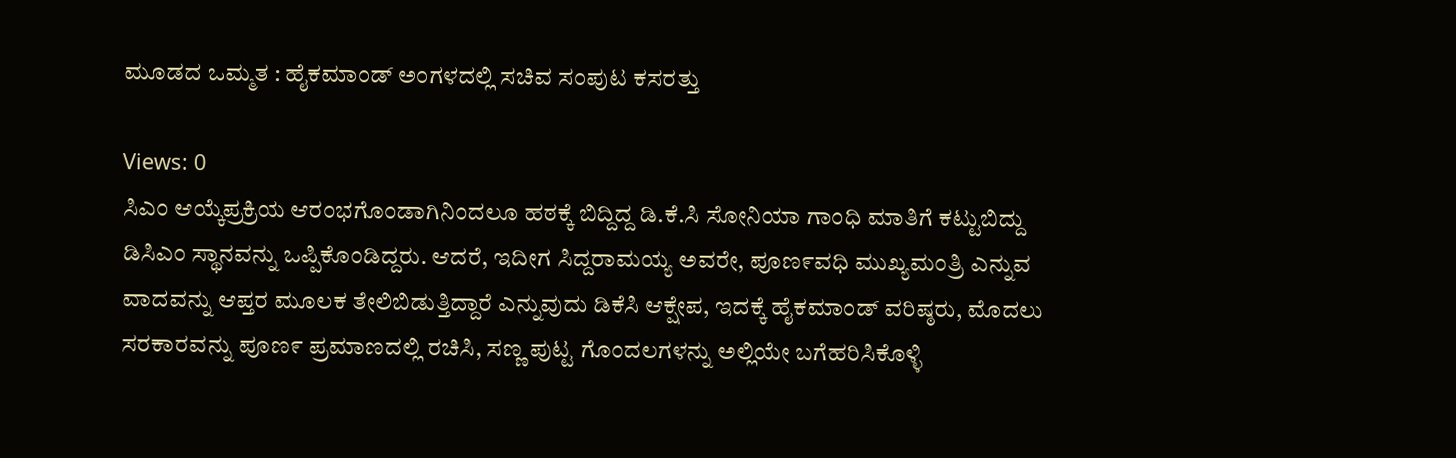ಮೂಡದ ಒಮ್ಮತ : ಹೈಕಮಾಂಡ್ ಅಂಗಳದಲ್ಲಿ ಸಚಿವ ಸಂಪುಟ ಕಸರತ್ತು

Views: 0
ಸಿಎಂ ಆಯ್ಕೆಪ್ರಕ್ರಿಯ ಆರಂಭಗೊಂಡಾಗಿನಿಂದಲೂ ಹಠಕ್ಕೆ ಬಿದ್ದಿದ್ದ ಡಿ.ಕೆ.ಸಿ ಸೋನಿಯಾ ಗಾಂಧಿ ಮಾತಿಗೆ ಕಟ್ಟುಬಿದ್ದು ಡಿಸಿಎಂ ಸ್ಥಾನವನ್ನು ಒಪ್ಪಿಕೊಂಡಿದ್ದರು. ಆದರೆ, ಇದೀಗ ಸಿದ್ದರಾಮಯ್ಯ ಅವರೇ, ಪೂಣ೯ವಧಿ ಮುಖ್ಯಮಂತ್ರಿ ಎನ್ನುವ ವಾದವನ್ನು ಆಪ್ತರ ಮೂಲಕ ತೇಲಿಬಿಡುತ್ತಿದ್ದಾರೆ ಎನ್ನುವುದು ಡಿಕೆಸಿ ಆಕ್ಷೇಪ, ಇದಕ್ಕೆ ಹೈಕಮಾಂಡ್ ವರಿಷ್ಠರು, ಮೊದಲು ಸರಕಾರವನ್ನು ಪೂಣ೯ ಪ್ರಮಾಣದಲ್ಲಿ ರಚಿಸಿ, ಸಣ್ಣ ಪುಟ್ಟ ಗೊಂದಲಗಳನ್ನು ಅಲ್ಲಿಯೇ ಬಗೆಹರಿಸಿಕೊಳ್ಳಿ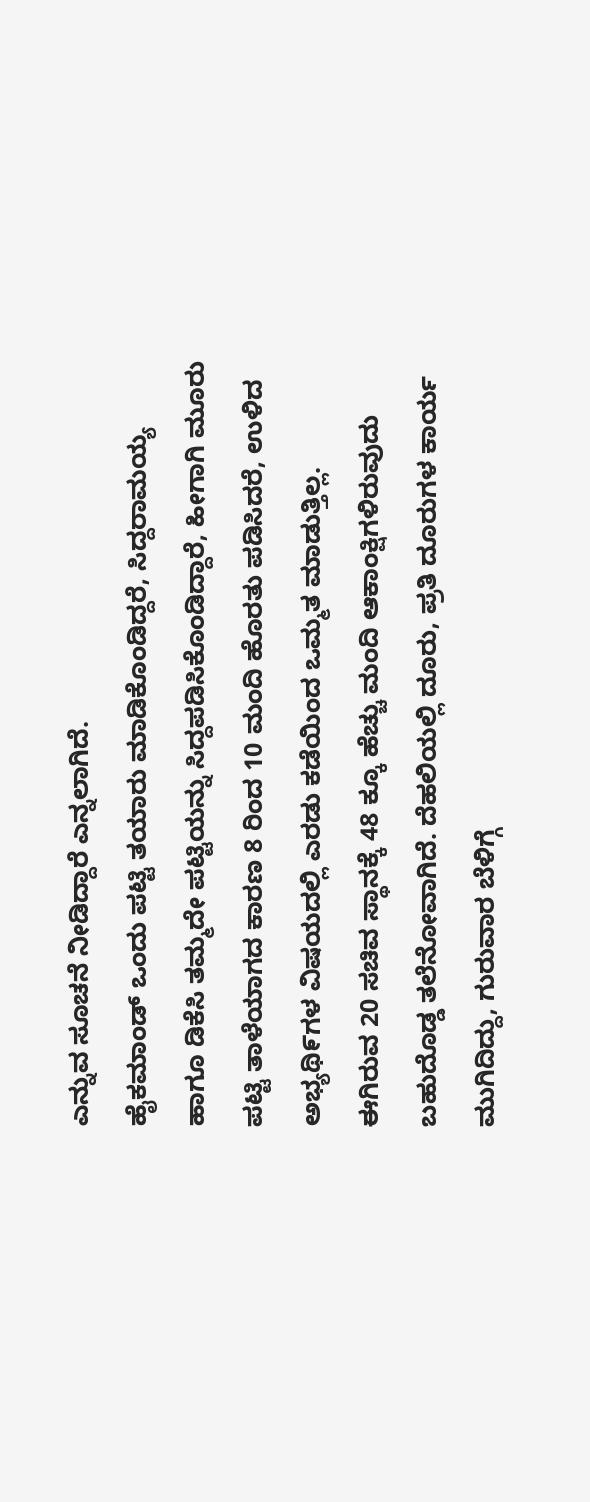ಎನ್ನುವ ಸೂಚನೆ ನೀಡಿದ್ದಾರೆ ಎನ್ನಲಾಗಿದೆ.
ಹೈಕಮಾಂಡ್ ಒಂದು ಪಟ್ಟಿ ತಯಾರು ಮಾಡಿಕೊಂಡಿದ್ದರೆ, ಸಿದ್ದರಾಮಯ್ಯ ಹಾಗೂ ಡಿಕೆಸಿ ತಮ್ಮದೇ ಪಟ್ಟಿಯನ್ನು ಸಿದ್ದಪಡಿಸಿಕೊಂಡಿದ್ದಾರೆ, ಹೀಗಾಗಿ ಮೂರು ಪಟ್ಟಿ ತಾಳೆಯಾಗದ ಕಾರಣ 8 ರಿಂದ 10 ಮಂದಿ ಹೊರತು ಪಡಿಸಿದರೆ, ಉಳಿದ ಅಭ್ಯಥಿ೯ಗಳ ವಿಷಯದಲ್ಲಿ ಎರಡು ಕಡೆಯಿಂದ ಒಮ್ಮತ ಮಾಡುತ್ತಿಲ್ಲ.
ಈಗಿರುವ 20 ಸಚಿವ ಸ್ಥಾನಕ್ಕೆ 48 ಕ್ಕೂ ಹೆಚ್ಚು ಮಂದಿ ಆಕಾಂಕ್ಷಿಗಳಿರುವುದು ಬಹುದೊಡ್ಡ ತಲೆನೋವಾಗಿದೆ. ದೆಹಲಿಯಲ್ಲಿ ದೂರು, ಪ್ರತಿ ದೂರುಗಳ ಕಾರ್ಯ ಮುಗಿದಿದ್ದು, ಗುರುವಾರ ಬೆಳಿಗ್ಗೆ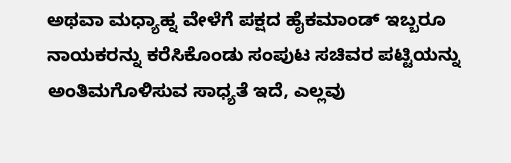ಅಥವಾ ಮಧ್ಯಾಹ್ನ ವೇಳೆಗೆ ಪಕ್ಷದ ಹೈಕಮಾಂಡ್ ಇಬ್ಬರೂ ನಾಯಕರನ್ನು ಕರೆಸಿಕೊಂಡು ಸಂಪುಟ ಸಚಿವರ ಪಟ್ಟಿಯನ್ನು ಅಂತಿಮಗೊಳಿಸುವ ಸಾಧ್ಯತೆ ಇದೆ, ಎಲ್ಲವು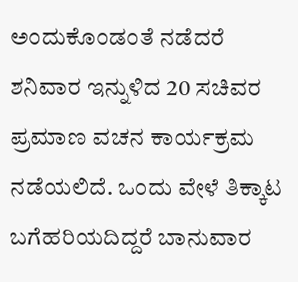ಅಂದುಕೊಂಡಂತೆ ನಡೆದರೆ ಶನಿವಾರ ಇನ್ನುಳಿದ 20 ಸಚಿವರ ಪ್ರಮಾಣ ವಚನ ಕಾರ್ಯಕ್ರಮ ನಡೆಯಲಿದೆ. ಒಂದು ವೇಳೆ ತಿಕ್ಕಾಟ ಬಗೆಹರಿಯದಿದ್ದರೆ ಬಾನುವಾರ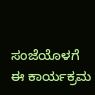ಸಂಜೆಯೊಳಗೆ ಈ ಕಾರ್ಯಕ್ರಮ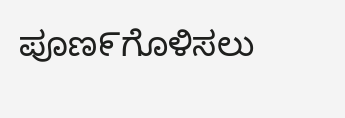ಪೂಣ೯ಗೊಳಿಸಲು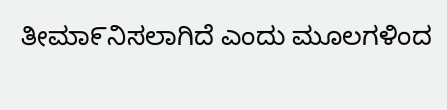ತೀಮಾ೯ನಿಸಲಾಗಿದೆ ಎಂದು ಮೂಲಗಳಿಂದ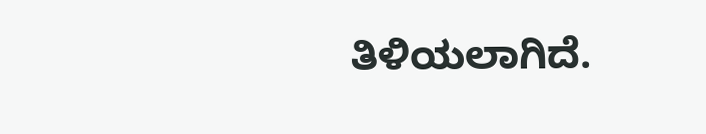ತಿಳಿಯಲಾಗಿದೆ.